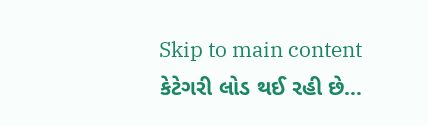Skip to main content
કેટેગરી લોડ થઈ રહી છે...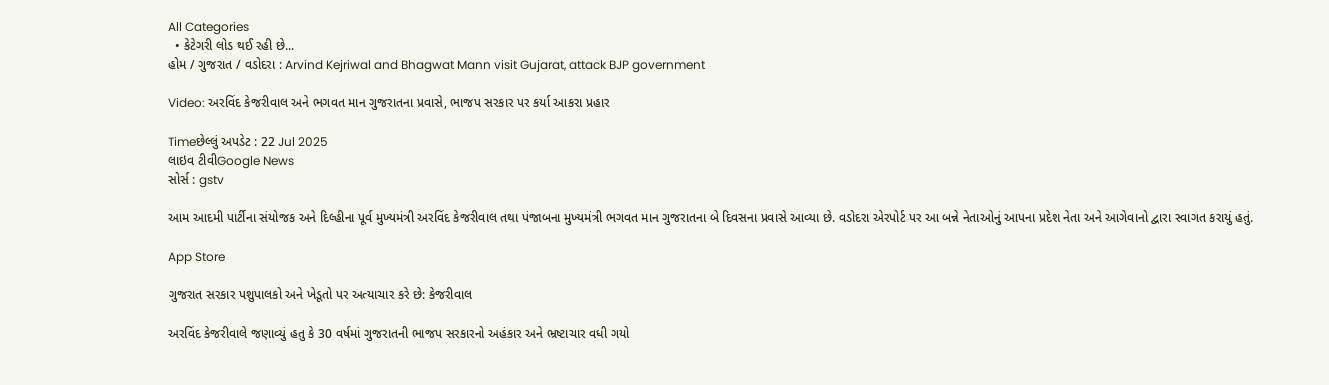All Categories
  • કેટેગરી લોડ થઈ રહી છે...
હોમ / ગુજરાત / વડોદરા : Arvind Kejriwal and Bhagwat Mann visit Gujarat, attack BJP government

Video: અરવિંદ કેજરીવાલ અને ભગવત માન ગુજરાતના પ્રવાસે, ભાજપ સરકાર પર કર્યા આકરા પ્રહાર

Timeછેલ્લું અપડેટ : 22 Jul 2025
લાઇવ ટીવીGoogle News
સોર્સ : gstv

આમ આદમી પાર્ટીના સંયોજક અને દિલ્હીના પૂર્વ મુખ્યમંત્રી અરવિંદ કેજરીવાલ તથા પંજાબના મુખ્યમંત્રી ભગવત માન ગુજરાતના બે દિવસના પ્રવાસે આવ્યા છે. વડોદરા એરપોર્ટ પર આ બન્ને નેતાઓનું આપના પ્રદેશ નેતા અને આગેવાનો દ્વારા સ્વાગત કરાયું હતું.

App Store

ગુજરાત સરકાર પશુપાલકો અને ખેડૂતો પર અત્યાચાર કરે છે: કેજરીવાલ

અરવિંદ કેજરીવાલે જણાવ્યું હતુ કે 30 વર્ષમાં ગુજરાતની ભાજપ સરકારનો અહંકાર અને ભ્રષ્ટાચાર વધી ગયો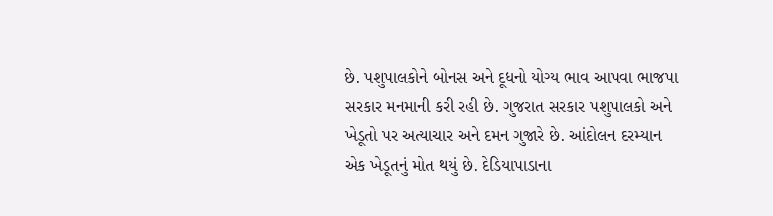છે. પશુપાલકોને બોનસ અને દૂધનો યોગ્ય ભાવ આપવા ભાજપા સરકાર મનમાની કરી રહી છે. ગુજરાત સરકાર પશુપાલકો અને ખેડૂતો પર અત્યાચાર અને દમન ગુજારે છે. આંદોલન દરમ્યાન એક ખેડૂતનું મોત થયું છે. દેડિયાપાડાના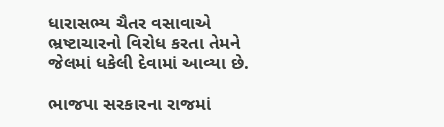ધારાસભ્ય ચૈતર વસાવાએ ભ્રષ્ટાચારનો વિરોધ કરતા તેમને જેલમાં ધકેલી દેવામાં આવ્યા છે.

ભાજપા સરકારના રાજમાં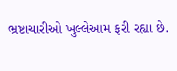ભ્રષ્ટાચારીઓ ખુલ્લેઆમ ફરી રહ્યા છે.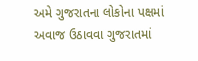અમે ગુજરાતના લોકોના પક્ષમાં અવાજ ઉઠાવવા ગુજરાતમાં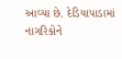આવ્યા છે. દેડિયાપાડામાં નાગરિકોને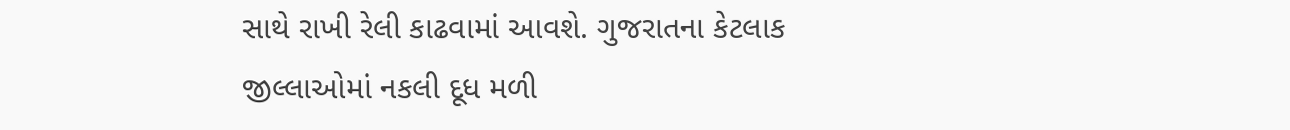સાથે રાખી રેલી કાઢવામાં આવશે. ગુજરાતના કેટલાક જીલ્લાઓમાં નકલી દૂધ મળી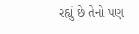રહ્યું છે તેનો પણ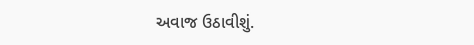અવાજ ઉઠાવીશું.